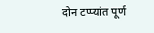दोन टप्प्यांत पूर्ण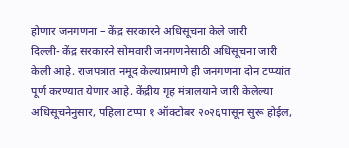होणार जनगणना – केंद्र सरकारने अधिसूचना केले जारी
दिल्ली- केंद्र सरकारने सोमवारी जनगणनेसाठी अधिसूचना जारी केली आहे. राजपत्रात नमूद केल्याप्रमाणे ही जनगणना दोन टप्प्यांत पूर्ण करण्यात येणार आहे. केंद्रीय गृह मंत्रालयाने जारी केलेल्या अधिसूचनेनुसार, पहिला टप्पा १ ऑक्टोबर २०२६पासून सुरू होईल,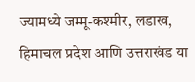ज्यामध्ये जम्मू-कश्मीर, लडाख, हिमाचल प्रदेश आणि उत्तराखंड या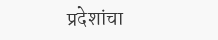प्रदेशांचा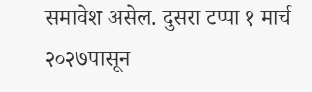समावेश असेल. दुसरा टप्पा १ मार्च २०२७पासून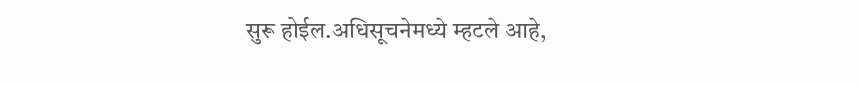सुरू होईल.अधिसूचनेमध्ये म्हटले आहे,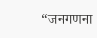“जनगणना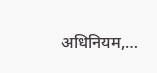अधिनियम,…